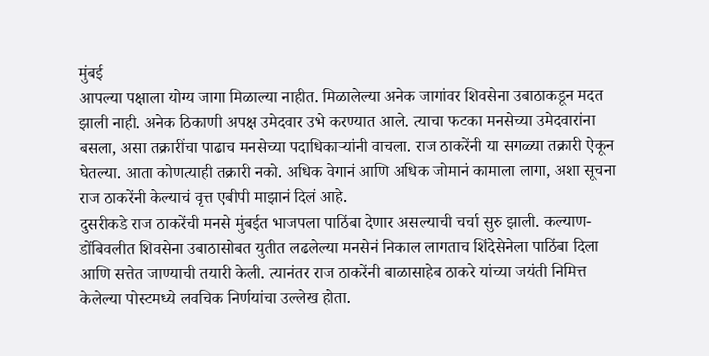मुंबई
आपल्या पक्षाला योग्य जागा मिळाल्या नाहीत. मिळालेल्या अनेक जागांवर शिवसेना उबाठाकडून मदत झाली नाही. अनेक ठिकाणी अपक्ष उमेदवार उभे करण्यात आले. त्याचा फटका मनसेच्या उमेदवारांना बसला, असा तक्रारींचा पाढाच मनसेच्या पदाधिकाऱ्यांनी वाचला. राज ठाकरेंनी या सगळ्या तक्रारी ऐकून घेतल्या. आता कोणत्याही तक्रारी नको. अधिक वेगानं आणि अधिक जोमानं कामाला लागा, अशा सूचना राज ठाकरेंनी केल्याचं वृत्त एबीपी माझानं दिलं आहे.
दुसरीकडे राज ठाकरेंची मनसे मुंबईत भाजपला पाठिंबा देणार असल्याची चर्चा सुरु झाली. कल्याण-डोंबिवलीत शिवसेना उबाठासोबत युतीत लढलेल्या मनसेनं निकाल लागताच शिंदेसेनेला पाठिंबा दिला आणि सत्तेत जाण्याची तयारी केली. त्यानंतर राज ठाकरेंनी बाळासाहेब ठाकरे यांच्या जयंती निमित्त केलेल्या पोस्टमध्ये लवचिक निर्णयांचा उल्लेख होता.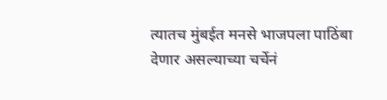त्यातच मुंबईत मनसे भाजपला पाठिंबा देणार असल्याच्या चर्चेनं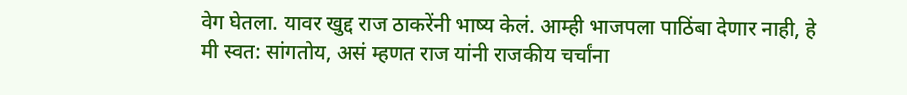वेग घेतला. यावर खुद्द राज ठाकरेंनी भाष्य केलं. आम्ही भाजपला पाठिंबा देणार नाही, हे मी स्वत: सांगतोय, असं म्हणत राज यांनी राजकीय चर्चांना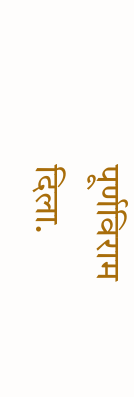पूर्णविराम दिला.